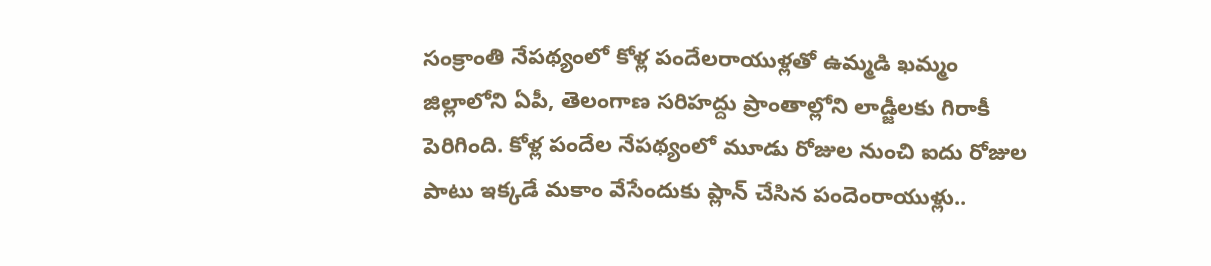సంక్రాంతి నేపథ్యంలో కోళ్ల పందేలరాయుళ్లతో ఉమ్మడి ఖమ్మం జిల్లాలోని ఏపీ, తెలంగాణ సరిహద్దు ప్రాంతాల్లోని లాడ్జీలకు గిరాకీ పెరిగింది. కోళ్ల పందేల నేపథ్యంలో మూడు రోజుల నుంచి ఐదు రోజుల పాటు ఇక్కడే మకాం వేసేందుకు ప్లాన్ చేసిన పందెంరాయుళ్లు..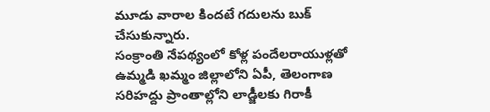మూడు వారాల కిందటే గదులను బుక్ చేసుకున్నారు.
సంక్రాంతి నేపథ్యంలో కోళ్ల పందేలరాయుళ్లతో ఉమ్మడి ఖమ్మం జిల్లాలోని ఏపీ, తెలంగాణ సరిహద్దు ప్రాంతాల్లోని లాడ్జీలకు గిరాకీ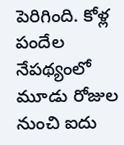పెరిగింది. కోళ్ల పందేల నేపథ్యంలో మూడు రోజుల నుంచి ఐదు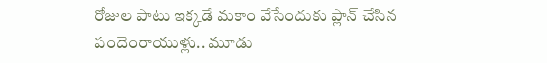రోజుల పాటు ఇక్కడే మకాం వేసేందుకు ప్లాన్ చేసిన పందెంరాయుళ్లు.. మూడు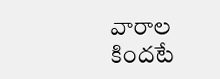వారాల కిందటే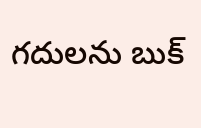గదులను బుక్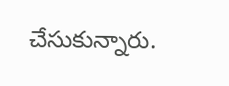చేసుకున్నారు.